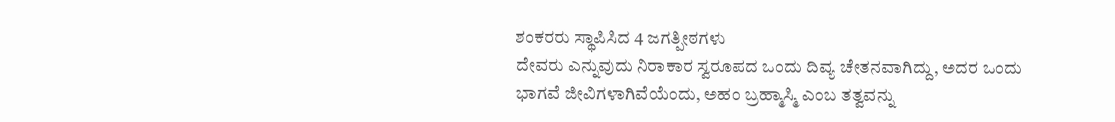ಶಂಕರರು ಸ್ಥಾಪಿಸಿದ 4 ಜಗತ್ಪೀಠಗಳು
ದೇವರು ಎನ್ನುವುದು ನಿರಾಕಾರ ಸ್ವರೂಪದ ಒಂದು ದಿವ್ಯ ಚೇತನವಾಗಿದ್ದು, ಅದರ ಒಂದು ಭಾಗವೆ ಜೀವಿಗಳಾಗಿವೆಯೆಂದು, ಅಹಂ ಬ್ರಹ್ಮಾಸ್ಮಿ ಎಂಬ ತತ್ವವನ್ನು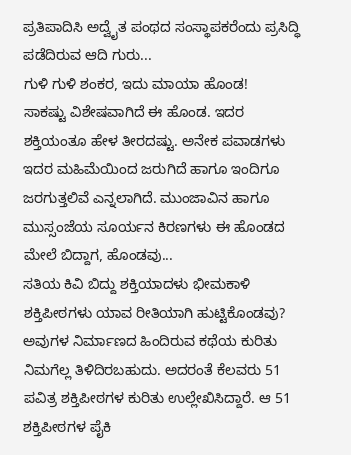ಪ್ರತಿಪಾದಿಸಿ ಅದ್ವೈತ ಪಂಥದ ಸಂಸ್ಥಾಪಕರೆಂದು ಪ್ರಸಿದ್ಧಿ ಪಡೆದಿರುವ ಆದಿ ಗುರು...
ಗುಳಿ ಗುಳಿ ಶಂಕರ, ಇದು ಮಾಯಾ ಹೊಂಡ!
ಸಾಕಷ್ಟು ವಿಶೇಷವಾಗಿದೆ ಈ ಹೊಂಡ. ಇದರ ಶಕ್ತಿಯಂತೂ ಹೇಳ ತೀರದಷ್ಟು. ಅನೇಕ ಪವಾಡಗಳು ಇದರ ಮಹಿಮೆಯಿಂದ ಜರುಗಿದೆ ಹಾಗೂ ಇಂದಿಗೂ ಜರಗುತ್ತಲಿವೆ ಎನ್ನಲಾಗಿದೆ. ಮುಂಜಾವಿನ ಹಾಗೂ ಮುಸ್ಸಂಜೆಯ ಸೂರ್ಯನ ಕಿರಣಗಳು ಈ ಹೊಂಡದ ಮೇಲೆ ಬಿದ್ದಾಗ, ಹೊಂಡವು...
ಸತಿಯ ಕಿವಿ ಬಿದ್ದು ಶಕ್ತಿಯಾದಳು ಭೀಮಕಾಳಿ
ಶಕ್ತಿಪೀಠಗಳು ಯಾವ ರೀತಿಯಾಗಿ ಹುಟ್ಟಿಕೊಂಡವು? ಅವುಗಳ ನಿರ್ಮಾಣದ ಹಿಂದಿರುವ ಕಥೆಯ ಕುರಿತು ನಿಮಗೆಲ್ಲ ತಿಳಿದಿರಬಹುದು. ಅದರಂತೆ ಕೆಲವರು 51 ಪವಿತ್ರ ಶಕ್ತಿಪೀಠಗಳ ಕುರಿತು ಉಲ್ಲೇಖಿಸಿದ್ದಾರೆ. ಆ 51 ಶಕ್ತಿಪೀಠಗಳ ಪೈಕಿ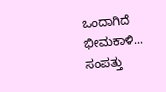ಒಂದಾಗಿದೆ ಭೀಮಕಾಳಿ...
ಸಂಪತ್ತು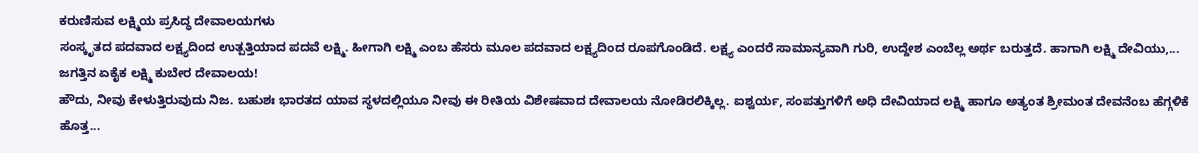ಕರುಣಿಸುವ ಲಕ್ಷ್ಮಿಯ ಪ್ರಸಿದ್ಧ ದೇವಾಲಯಗಳು
ಸಂಸ್ಕೃತದ ಪದವಾದ ಲಕ್ಷ್ಯದಿಂದ ಉತ್ಪತ್ತಿಯಾದ ಪದವೆ ಲಕ್ಷ್ಮಿ. ಹೀಗಾಗಿ ಲಕ್ಷ್ಮಿ ಎಂಬ ಹೆಸರು ಮೂಲ ಪದವಾದ ಲಕ್ಷ್ಯದಿಂದ ರೂಪಗೊಂಡಿದೆ. ಲಕ್ಷ್ಯ ಎಂದರೆ ಸಾಮಾನ್ಯವಾಗಿ ಗುರಿ, ಉದ್ದೇಶ ಎಂಬೆಲ್ಲ ಅರ್ಥ ಬರುತ್ತದೆ. ಹಾಗಾಗಿ ಲಕ್ಷ್ಮಿ ದೇವಿಯು,...
ಜಗತ್ತಿನ ಏಕೈಕ ಲಕ್ಷ್ಮಿ ಕುಬೇರ ದೇವಾಲಯ!
ಹೌದು, ನೀವು ಕೇಳುತ್ತಿರುವುದು ನಿಜ. ಬಹುಶಃ ಭಾರತದ ಯಾವ ಸ್ಥಳದಲ್ಲಿಯೂ ನೀವು ಈ ರೀತಿಯ ವಿಶೇಷವಾದ ದೇವಾಲಯ ನೋಡಿರಲಿಕ್ಕಿಲ್ಲ. ಐಶ್ವರ್ಯ, ಸಂಪತ್ತುಗಳಿಗೆ ಅಧಿ ದೇವಿಯಾದ ಲಕ್ಷ್ಮಿ ಹಾಗೂ ಅತ್ಯಂತ ಶ್ರೀಮಂತ ದೇವನೆಂಬ ಹೆಗ್ಗಳಿಕೆ ಹೊತ್ತ...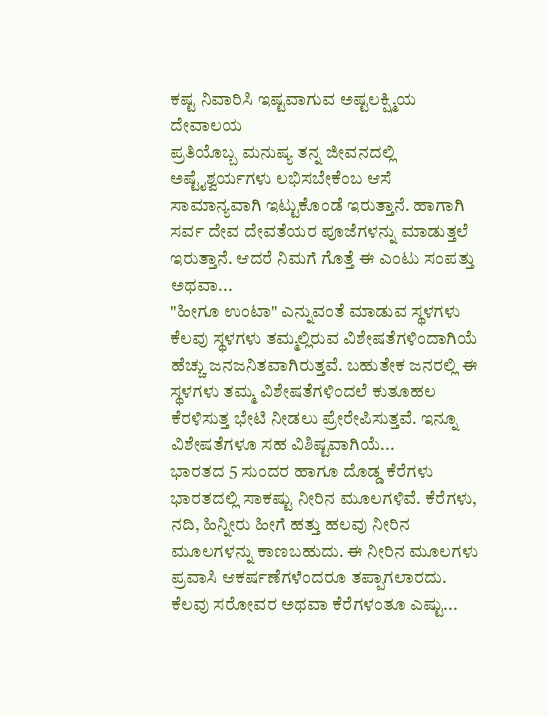ಕಷ್ಟ ನಿವಾರಿಸಿ ಇಷ್ಟವಾಗುವ ಅಷ್ಟಲಕ್ಷ್ಮಿಯ ದೇವಾಲಯ
ಪ್ರತಿಯೊಬ್ಬ ಮನುಷ್ಯ ತನ್ನ ಜೀವನದಲ್ಲಿ ಅಷ್ಟೈಶ್ವರ್ಯಗಳು ಲಭಿಸಬೇಕೆಂಬ ಆಸೆ ಸಾಮಾನ್ಯವಾಗಿ ಇಟ್ಟುಕೊಂಡೆ ಇರುತ್ತಾನೆ. ಹಾಗಾಗಿ ಸರ್ವ ದೇವ ದೇವತೆಯರ ಪೂಜೆಗಳನ್ನು ಮಾಡುತ್ತಲೆ ಇರುತ್ತಾನೆ. ಆದರೆ ನಿಮಗೆ ಗೊತ್ತೆ ಈ ಎಂಟು ಸಂಪತ್ತು ಅಥವಾ...
"ಹೀಗೂ ಉಂಟಾ" ಎನ್ನುವಂತೆ ಮಾಡುವ ಸ್ಥಳಗಳು
ಕೆಲವು ಸ್ಥಳಗಳು ತಮ್ಮಲ್ಲಿರುವ ವಿಶೇಷತೆಗಳಿಂದಾಗಿಯೆ ಹೆಚ್ಚು ಜನಜನಿತವಾಗಿರುತ್ತವೆ. ಬಹುತೇಕ ಜನರಲ್ಲಿ ಈ ಸ್ಥಳಗಳು ತಮ್ಮ ವಿಶೇಷತೆಗಳಿಂದಲೆ ಕುತೂಹಲ ಕೆರಳಿಸುತ್ತ ಭೇಟಿ ನೀಡಲು ಪ್ರೇರೇಪಿಸುತ್ತವೆ. ಇನ್ನೂ ವಿಶೇಷತೆಗಳೂ ಸಹ ವಿಶಿಷ್ಟವಾಗಿಯೆ...
ಭಾರತದ 5 ಸುಂದರ ಹಾಗೂ ದೊಡ್ಡ ಕೆರೆಗಳು
ಭಾರತದಲ್ಲಿ ಸಾಕಷ್ಟು ನೀರಿನ ಮೂಲಗಳಿವೆ. ಕೆರೆಗಳು, ನದಿ, ಹಿನ್ನೀರು ಹೀಗೆ ಹತ್ತು ಹಲವು ನೀರಿನ ಮೂಲಗಳನ್ನು ಕಾಣಬಹುದು. ಈ ನೀರಿನ ಮೂಲಗಳು ಪ್ರವಾಸಿ ಆಕರ್ಷಣೆಗಳೆಂದರೂ ತಪ್ಪಾಗಲಾರದು. ಕೆಲವು ಸರೋವರ ಅಥವಾ ಕೆರೆಗಳಂತೂ ಎಷ್ಟು...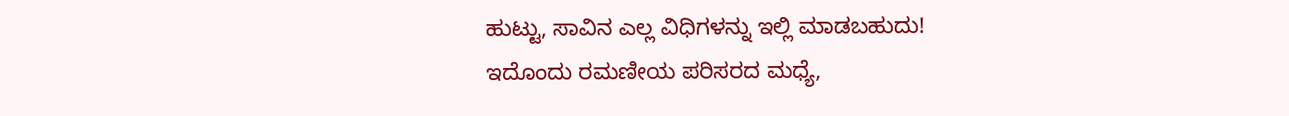ಹುಟ್ಟು, ಸಾವಿನ ಎಲ್ಲ ವಿಧಿಗಳನ್ನು ಇಲ್ಲಿ ಮಾಡಬಹುದು!
ಇದೊಂದು ರಮಣೀಯ ಪರಿಸರದ ಮಧ್ಯೆ,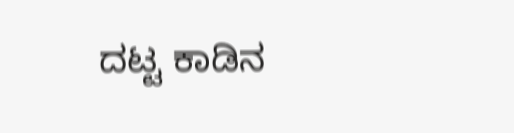ದಟ್ಟ ಕಾಡಿನ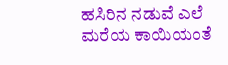ಹಸಿರಿನ ನಡುವೆ ಎಲೆ ಮರೆಯ ಕಾಯಿಯಂತೆ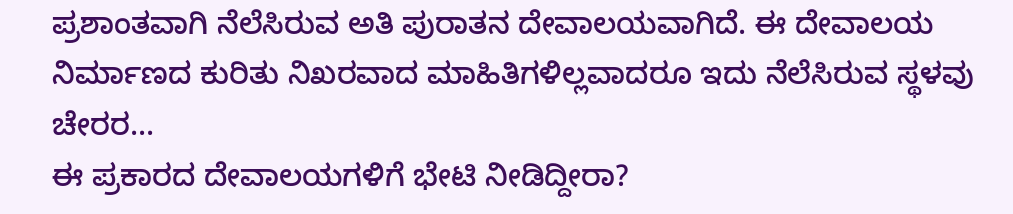ಪ್ರಶಾಂತವಾಗಿ ನೆಲೆಸಿರುವ ಅತಿ ಪುರಾತನ ದೇವಾಲಯವಾಗಿದೆ. ಈ ದೇವಾಲಯ ನಿರ್ಮಾಣದ ಕುರಿತು ನಿಖರವಾದ ಮಾಹಿತಿಗಳಿಲ್ಲವಾದರೂ ಇದು ನೆಲೆಸಿರುವ ಸ್ಥಳವು ಚೇರರ...
ಈ ಪ್ರಕಾರದ ದೇವಾಲಯಗಳಿಗೆ ಭೇಟಿ ನೀಡಿದ್ದೀರಾ?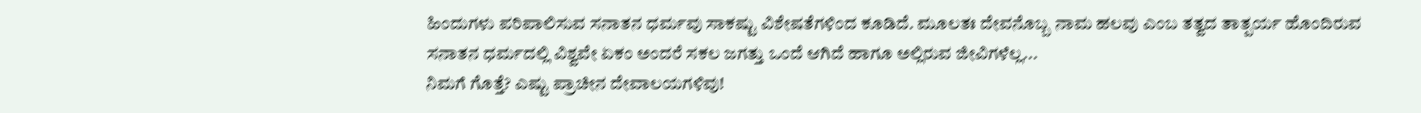ಹಿಂದುಗಳು ಪರಿಪಾಲಿಸುವ ಸನಾತನ ಧರ್ಮವು ಸಾಕಷ್ಟು ವಿಶೇಷತೆಗಳಿಂದ ಕೂಡಿದೆ. ಮೂಲತಃ ದೇವನೊಬ್ಬ ನಾಮ ಹಲವು ಎಂಬ ತತ್ವದ ತಾತ್ಪರ್ಯ ಹೊಂದಿರುವ ಸನಾತನ ಧರ್ಮದಲ್ಲಿ ವಿಶ್ವವೇ ಏಕಂ ಅಂದರೆ ಸಕಲ ಜಗತ್ತು ಒಂದೆ ಆಗಿದೆ ಹಾಗೂ ಅಲ್ಲಿರುವ ಜೀವಿಗಳೆಲ್ಲ...
ನಿಮಗೆ ಗೊತ್ತೆ? ಎಷ್ಟು ಪ್ರಾಚೀನ ದೇವಾಲಯಗಳಿವು!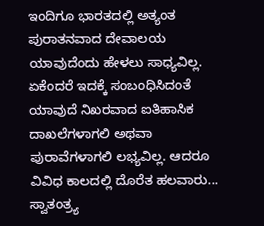ಇಂದಿಗೂ ಭಾರತದಲ್ಲಿ ಅತ್ಯಂತ ಪುರಾತನವಾದ ದೇವಾಲಯ ಯಾವುದೆಂದು ಹೇಳಲು ಸಾಧ್ಯವಿಲ್ಲ. ಏಕೆಂದರೆ ಇದಕ್ಕೆ ಸಂಬಂಧಿಸಿದಂತೆ ಯಾವುದೆ ನಿಖರವಾದ ಐತಿಹಾಸಿಕ ದಾಖಲೆಗಳಾಗಲಿ ಅಥವಾ ಪುರಾವೆಗಳಾಗಲಿ ಲಭ್ಯವಿಲ್ಲ. ಆದರೂ ವಿವಿಧ ಕಾಲದಲ್ಲಿ ದೊರೆತ ಹಲವಾರು...
ಸ್ವಾತಂತ್ರ್ಯ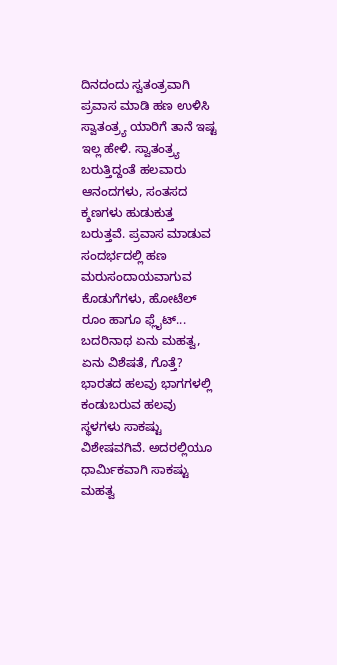ದಿನದಂದು ಸ್ವತಂತ್ರವಾಗಿ ಪ್ರವಾಸ ಮಾಡಿ ಹಣ ಉಳಿಸಿ
ಸ್ವಾತಂತ್ರ್ಯ ಯಾರಿಗೆ ತಾನೆ ಇಷ್ಟ ಇಲ್ಲ ಹೇಳಿ. ಸ್ವಾತಂತ್ರ್ಯ ಬರುತ್ತಿದ್ದಂತೆ ಹಲವಾರು ಆನಂದಗಳು, ಸಂತಸದ ಕ್ಶಣಗಳು ಹುಡುಕುತ್ತ ಬರುತ್ತವೆ. ಪ್ರವಾಸ ಮಾಡುವ ಸಂದರ್ಭದಲ್ಲಿ ಹಣ ಮರುಸಂದಾಯವಾಗುವ ಕೊಡುಗೆಗಳು, ಹೋಟೆಲ್ ರೂಂ ಹಾಗೂ ಫ್ಲೈಟ್...
ಬದರಿನಾಥ ಏನು ಮಹತ್ವ, ಏನು ವಿಶೆಷತೆ, ಗೊತ್ತೆ?
ಭಾರತದ ಹಲವು ಭಾಗಗಳಲ್ಲಿ ಕಂಡುಬರುವ ಹಲವು ಸ್ಥಳಗಳು ಸಾಕಷ್ಟು ವಿಶೇಷವಗಿವೆ. ಅದರಲ್ಲಿಯೂ ಧಾರ್ಮಿಕವಾಗಿ ಸಾಕಷ್ಟು ಮಹತ್ವ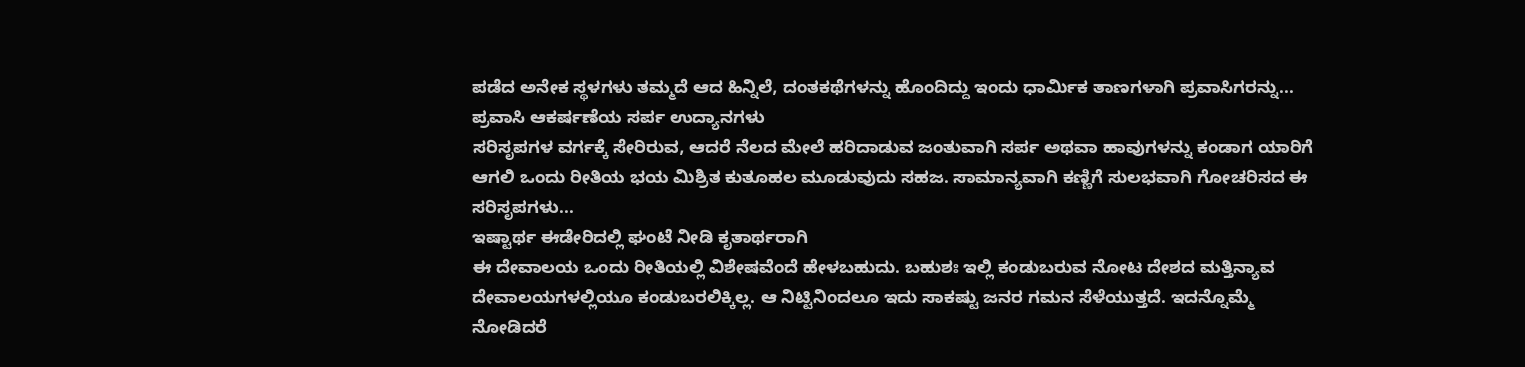ಪಡೆದ ಅನೇಕ ಸ್ಥಳಗಳು ತಮ್ಮದೆ ಆದ ಹಿನ್ನಿಲೆ, ದಂತಕಥೆಗಳನ್ನು ಹೊಂದಿದ್ದು ಇಂದು ಧಾರ್ಮಿಕ ತಾಣಗಳಾಗಿ ಪ್ರವಾಸಿಗರನ್ನು...
ಪ್ರವಾಸಿ ಆಕರ್ಷಣೆಯ ಸರ್ಪ ಉದ್ಯಾನಗಳು
ಸರಿಸೃಪಗಳ ವರ್ಗಕ್ಕೆ ಸೇರಿರುವ, ಆದರೆ ನೆಲದ ಮೇಲೆ ಹರಿದಾಡುವ ಜಂತುವಾಗಿ ಸರ್ಪ ಅಥವಾ ಹಾವುಗಳನ್ನು ಕಂಡಾಗ ಯಾರಿಗೆ ಆಗಲಿ ಒಂದು ರೀತಿಯ ಭಯ ಮಿಶ್ರಿತ ಕುತೂಹಲ ಮೂಡುವುದು ಸಹಜ. ಸಾಮಾನ್ಯವಾಗಿ ಕಣ್ಣಿಗೆ ಸುಲಭವಾಗಿ ಗೋಚರಿಸದ ಈ ಸರಿಸೃಪಗಳು...
ಇಷ್ಟಾರ್ಥ ಈಡೇರಿದಲ್ಲಿ ಘಂಟೆ ನೀಡಿ ಕೃತಾರ್ಥರಾಗಿ
ಈ ದೇವಾಲಯ ಒಂದು ರೀತಿಯಲ್ಲಿ ವಿಶೇಷವೆಂದೆ ಹೇಳಬಹುದು. ಬಹುಶಃ ಇಲ್ಲಿ ಕಂಡುಬರುವ ನೋಟ ದೇಶದ ಮತ್ತಿನ್ಯಾವ ದೇವಾಲಯಗಳಲ್ಲಿಯೂ ಕಂಡುಬರಲಿಕ್ಕಿಲ್ಲ. ಆ ನಿಟ್ಟಿನಿಂದಲೂ ಇದು ಸಾಕಷ್ಟು ಜನರ ಗಮನ ಸೆಳೆಯುತ್ತದೆ. ಇದನ್ನೊಮ್ಮೆ ನೋಡಿದರೆ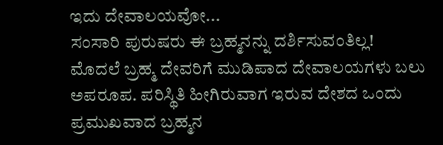ಇದು ದೇವಾಲಯವೋ...
ಸಂಸಾರಿ ಪುರುಷರು ಈ ಬ್ರಹ್ಮನನ್ನು ದರ್ಶಿಸುವಂತಿಲ್ಲ!
ಮೊದಲೆ ಬ್ರಹ್ಮ ದೇವರಿಗೆ ಮುಡಿಪಾದ ದೇವಾಲಯಗಳು ಬಲು ಅಪರೂಪ. ಪರಿಸ್ಥಿತಿ ಹೀಗಿರುವಾಗ ಇರುವ ದೇಶದ ಒಂದು ಪ್ರಮುಖವಾದ ಬ್ರಹ್ಮನ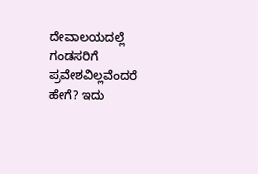ದೇವಾಲಯದಲ್ಲೆ ಗಂಡಸರಿಗೆ ಪ್ರವೇಶವಿಲ್ಲವೆಂದರೆ ಹೇಗೆ? ಇದು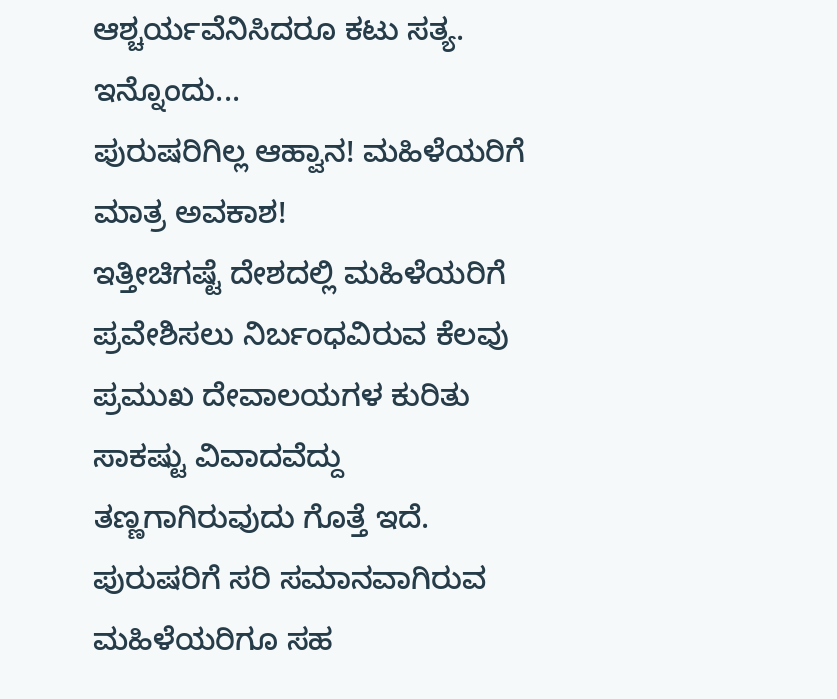ಆಶ್ಚರ್ಯವೆನಿಸಿದರೂ ಕಟು ಸತ್ಯ. ಇನ್ನೊಂದು...
ಪುರುಷರಿಗಿಲ್ಲ ಆಹ್ವಾನ! ಮಹಿಳೆಯರಿಗೆ ಮಾತ್ರ ಅವಕಾಶ!
ಇತ್ತೀಚಿಗಷ್ಟೆ ದೇಶದಲ್ಲಿ ಮಹಿಳೆಯರಿಗೆ ಪ್ರವೇಶಿಸಲು ನಿರ್ಬಂಧವಿರುವ ಕೆಲವು ಪ್ರಮುಖ ದೇವಾಲಯಗಳ ಕುರಿತು ಸಾಕಷ್ಟು ವಿವಾದವೆದ್ದು ತಣ್ಣಗಾಗಿರುವುದು ಗೊತ್ತೆ ಇದೆ. ಪುರುಷರಿಗೆ ಸರಿ ಸಮಾನವಾಗಿರುವ ಮಹಿಳೆಯರಿಗೂ ಸಹ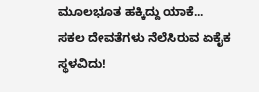ಮೂಲಭೂತ ಹಕ್ಕಿದ್ದು ಯಾಕೆ...
ಸಕಲ ದೇವತೆಗಳು ನೆಲೆಸಿರುವ ಏಕೈಕ ಸ್ಥಳವಿದು!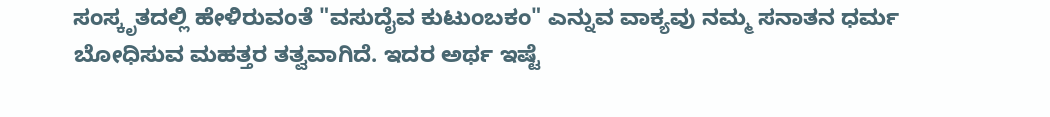ಸಂಸ್ಕೃತದಲ್ಲಿ ಹೇಳಿರುವಂತೆ "ವಸುದೈವ ಕುಟುಂಬಕಂ" ಎನ್ನುವ ವಾಕ್ಯವು ನಮ್ಮ ಸನಾತನ ಧರ್ಮ ಬೋಧಿಸುವ ಮಹತ್ತರ ತತ್ವವಾಗಿದೆ. ಇದರ ಅರ್ಥ ಇಷ್ಟೆ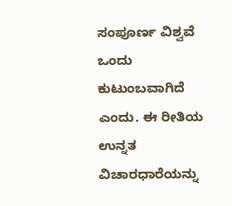ಸಂಪೂರ್ಣ ವಿಶ್ವವೆ ಒಂದು ಕುಟುಂಬವಾಗಿದೆ ಎಂದು. ಈ ರೀತಿಯ ಉನ್ನತ ವಿಚಾರಧಾರೆಯನ್ನು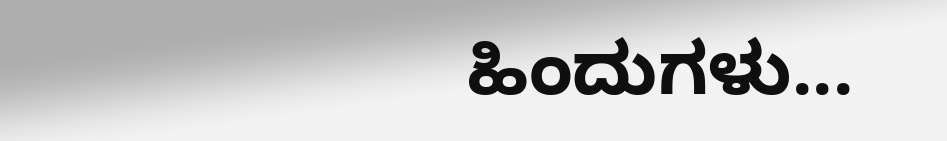ಹಿಂದುಗಳು...